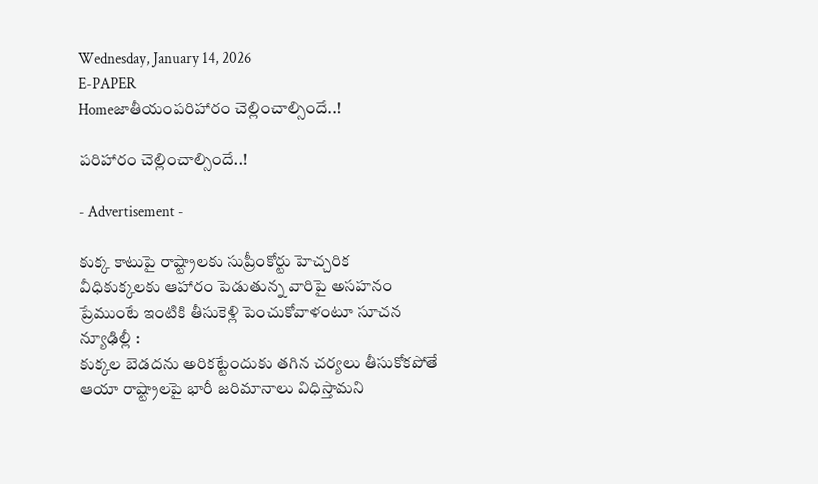Wednesday, January 14, 2026
E-PAPER
Homeజాతీయంపరిహారం చెల్లించాల్సిందే..!

పరిహారం చెల్లించాల్సిందే..!

- Advertisement -

కుక్క కాటుపై రాష్ట్రాలకు సుప్రీంకోర్టు హెచ్చరిక
వీధికుక్కలకు ఆహారం పెడుతున్న వారిపై అసహనం
ప్రేముంటే ఇంటికి తీసుకెళ్లి పెంచుకోవాళంటూ సూచన
న్యూఢిల్లీ :
కుక్కల బెడదను అరికట్టేందుకు తగిన చర్యలు తీసుకోకపోతే ఆయా రాష్ట్రాలపై భారీ జరిమానాలు విధిస్తామని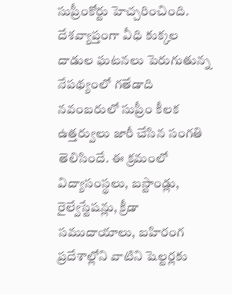సుప్రీంకోర్టు హెచ్చరించింది. దేశవ్యాప్తంగా వీధి కుక్కల దాడుల ఘటనలు పెరుగుతున్న నేపథ్యంలో గతేడాది నవంబరులో సుప్రీం కీలక ఉత్తర్వులు జారీ చేసిన సంగతి తెలిసిందే. ఈ క్రమంలో విద్యాసంస్థలు, బస్టాండ్లు, రైల్వేస్టేషన్లు, క్రీడా సముదాయాలు, బహిరంగ ప్రదేశాల్లోని వాటిని షెల్టర్లకు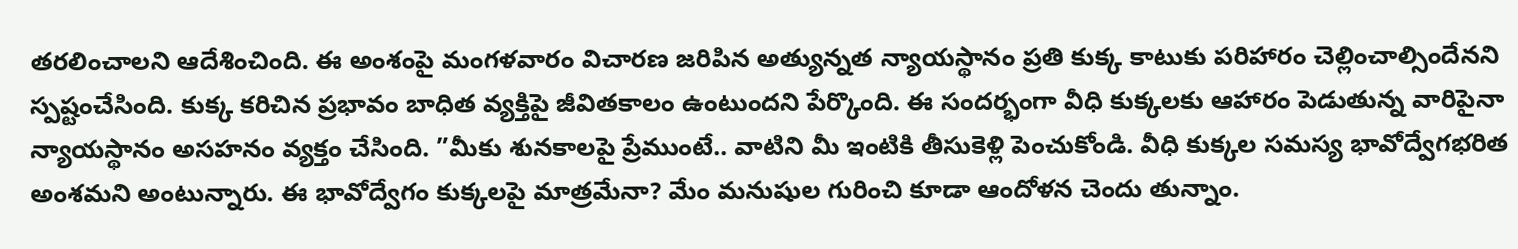తరలించాలని ఆదేశించింది. ఈ అంశంపై మంగళవారం విచారణ జరిపిన అత్యున్నత న్యాయస్థానం ప్రతి కుక్క కాటుకు పరిహారం చెల్లించాల్సిందేనని స్పష్టంచేసింది. కుక్క కరిచిన ప్రభావం బాధిత వ్యక్తిపై జీవితకాలం ఉంటుందని పేర్కొంది. ఈ సందర్భంగా వీధి కుక్కలకు ఆహారం పెడుతున్న వారిపైనా న్యాయస్థానం అసహనం వ్యక్తం చేసింది. ”మీకు శునకాలపై ప్రేముంటే.. వాటిని మీ ఇంటికి తీసుకెళ్లి పెంచుకోండి. వీధి కుక్కల సమస్య భావోద్వేగభరిత అంశమని అంటున్నారు. ఈ భావోద్వేగం కుక్కలపై మాత్రమేనా? మేం మనుషుల గురించి కూడా ఆందోళన చెందు తున్నాం.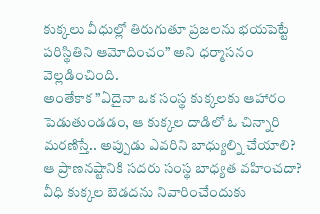కుక్కలు వీధుల్లో తిరుగుతూ ప్రజలను భయపెట్టే పరిస్థితిని ఆమోదించం” అని ధర్మాసనం వెల్లడించింది.
అంతేకాక ”ఏదైనా ఒక సంస్థ కుక్కలకు ఆహారం పెడుతుండడం, ఆ కుక్కల దాడిలో ఓ చిన్నారి మరణిస్తే.. అప్పుడు ఎవరిని బాధ్యుల్ని చేయాలి? ఆ ప్రాణనష్టానికి సదరు సంస్థ బాధ్యత వహించదా? వీధి కుక్కల బెడదను నివారించేందుకు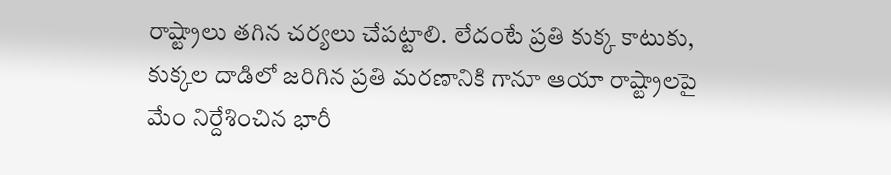రాష్ట్రాలు తగిన చర్యలు చేపట్టాలి. లేదంటే ప్రతి కుక్క కాటుకు, కుక్కల దాడిలో జరిగిన ప్రతి మరణానికి గానూ ఆయా రాష్ట్రాలపై మేం నిర్దేశించిన భారీ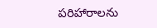పరిహారాలను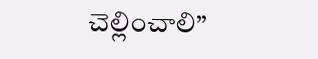చెల్లించాలి”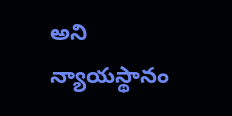అని న్యాయస్థానం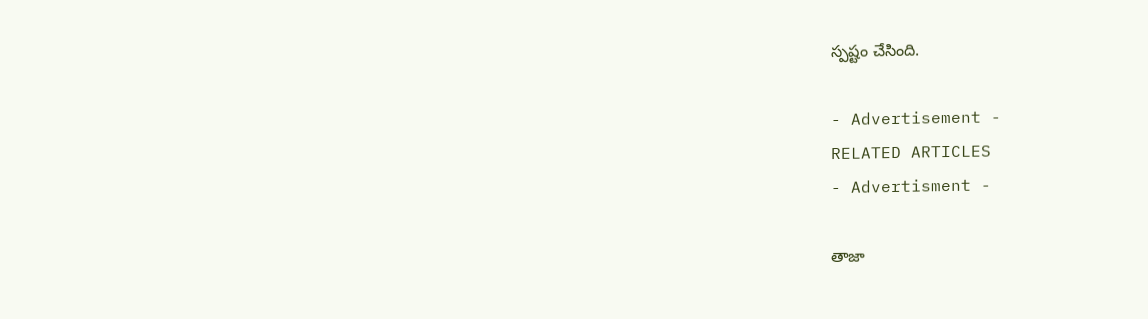స్పష్టం చేసింది.

- Advertisement -
RELATED ARTICLES
- Advertisment -

తాజా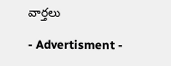వార్తలు

- Advertisment -